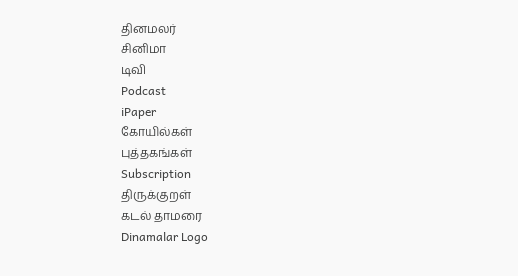தினமலர்
சினிமா
டிவி
Podcast
iPaper
கோயில்கள்
புத்தகங்கள்
Subscription
திருக்குறள்
கடல் தாமரை
Dinamalar Logo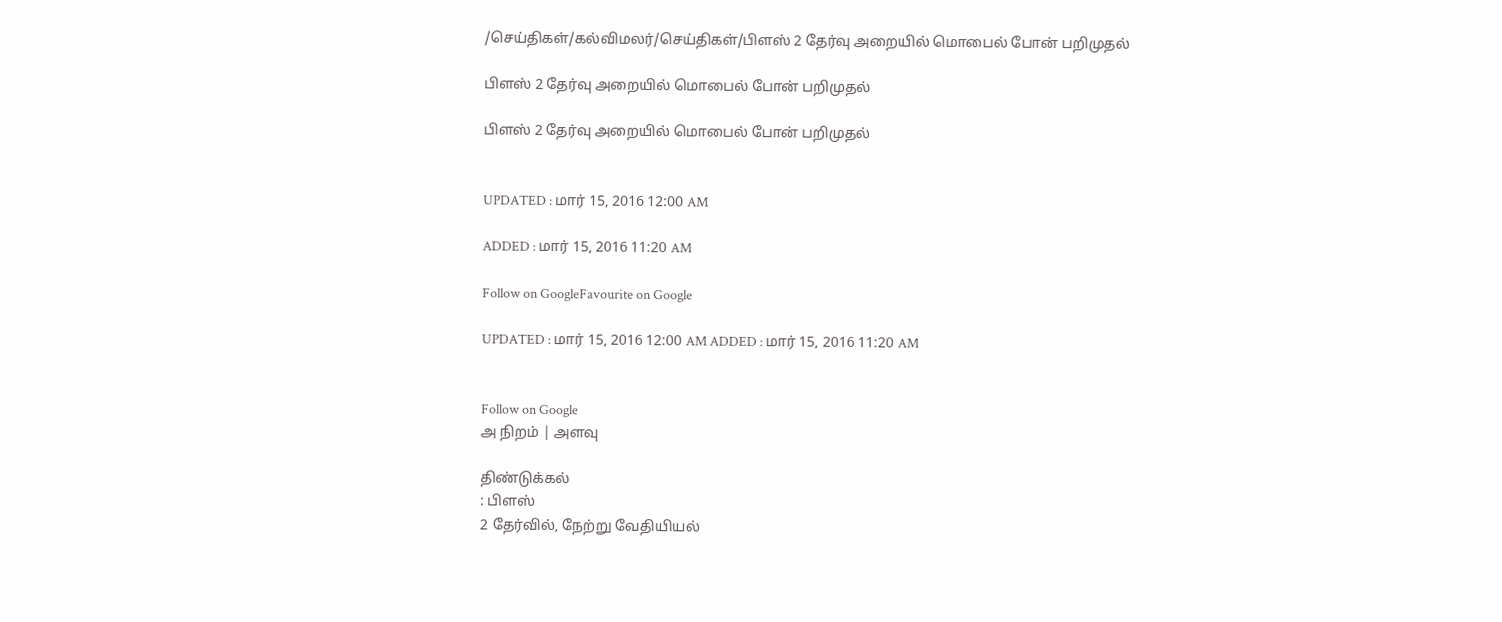/செய்திகள்/கல்விமலர்/செய்திகள்/பிளஸ் 2 தேர்வு அறையில் மொபைல் போன் பறிமுதல்

பிளஸ் 2 தேர்வு அறையில் மொபைல் போன் பறிமுதல்

பிளஸ் 2 தேர்வு அறையில் மொபைல் போன் பறிமுதல்


UPDATED : மார் 15, 2016 12:00 AM

ADDED : மார் 15, 2016 11:20 AM

Follow on GoogleFavourite on Google

UPDATED : மார் 15, 2016 12:00 AM ADDED : மார் 15, 2016 11:20 AM


Follow on Google
அ நிறம் | அளவு

திண்டுக்கல்
: பிளஸ்
2 தேர்வில், நேற்று வேதியியல்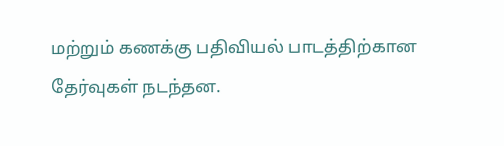மற்றும் கணக்கு பதிவியல் பாடத்திற்கான தேர்வுகள் நடந்தன.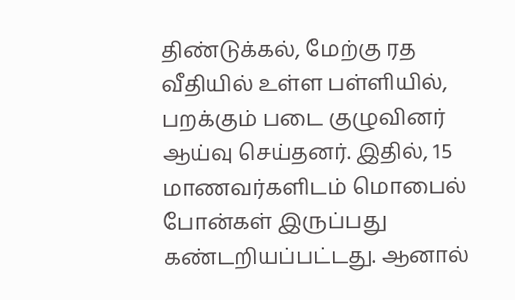திண்டுக்கல், மேற்கு ரத வீதியில் உள்ள பள்ளியில், பறக்கும் படை குழுவினர் ஆய்வு செய்தனர். இதில், 15 மாணவர்களிடம் மொபைல் போன்கள் இருப்பது கண்டறியப்பட்டது. ஆனால்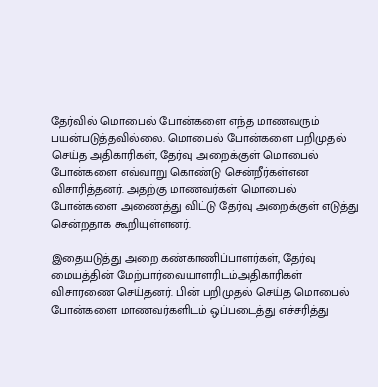தேர்வில் மொபைல் போன்களை எந்த மாணவரும் பயன்படுத்தவில்லை. மொபைல் போன்களை பறிமுதல் செய்த அதிகாரிகள், தேர்வு அறைக்குள் மொபைல் போன்களை எவ்வாறு கொண்டு சென்றீர்கள்என விசாரித்தனர். அதற்கு மாணவர்கள் மொபைல் போன்களை அணைத்து விட்டு தேர்வு அறைக்குள் எடுத்து சென்றதாக கூறியுள்ளனர்.

இதையடுத்து அறை கண்காணிப்பாளர்கள், தேர்வு மையத்தின் மேற்பார்வையாளரிடம்அதிகாரிகள் விசாரணை செய்தனர். பின் பறிமுதல் செய்த மொபைல் போன்களை மாணவர்களிடம் ஒப்படைத்து எச்சரித்து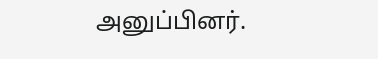அனுப்பினர்.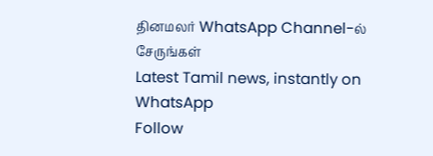தினமலர் WhatsApp Channel-ல் சேருங்கள்
Latest Tamil news, instantly on WhatsApp
Follow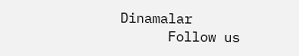Dinamalar
      Follow us